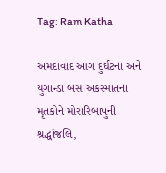Tag: Ram Katha

અમદાવાદ આગ દુર્ઘટના અને યુગાન્ડા બસ અકસ્માતના મૃતકોને મોરારિબાપુની શ્રદ્ધાંજલિ,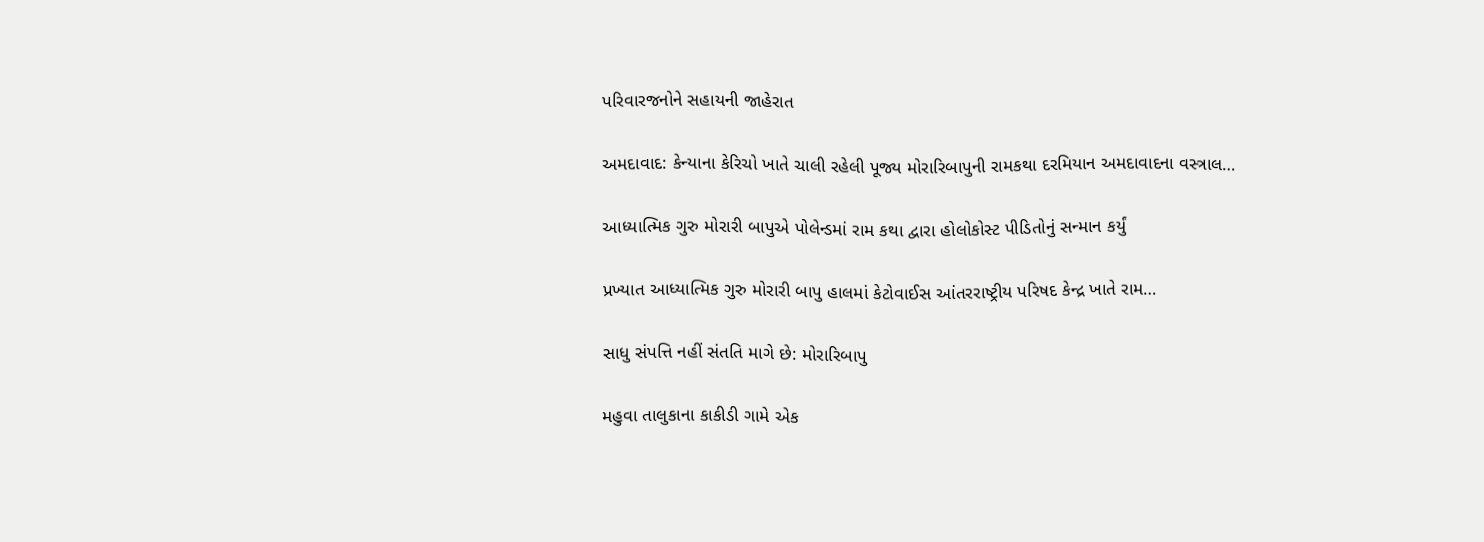પરિવારજનોને સહાયની જાહેરાત

અમદાવાદ: કેન્યાના કેરિચો ખાતે ચાલી રહેલી પૂજ્ય મોરારિબાપુની રામકથા દરમિયાન અમદાવાદના વસ્ત્રાલ…

આધ્યાત્મિક ગુરુ મોરારી બાપુએ પોલેન્ડમાં રામ કથા દ્વારા હોલોકોસ્ટ પીડિતોનું સન્માન કર્યું

પ્રખ્યાત આધ્યાત્મિક ગુરુ મોરારી બાપુ હાલમાં કેટોવાઈસ આંતરરાષ્ટ્રીય પરિષદ કેન્દ્ર ખાતે રામ…

સાધુ સંપત્તિ નહીં સંતતિ માગે છે: મોરારિબાપુ

મહુવા તાલુકાના કાકીડી ગામે એક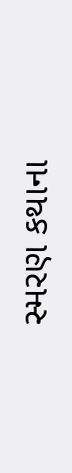સ્મરણ કથાના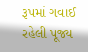રૂપમાં ગવાઈ રહેલી પૂજ્ય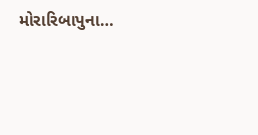મોરારિબાપુના…